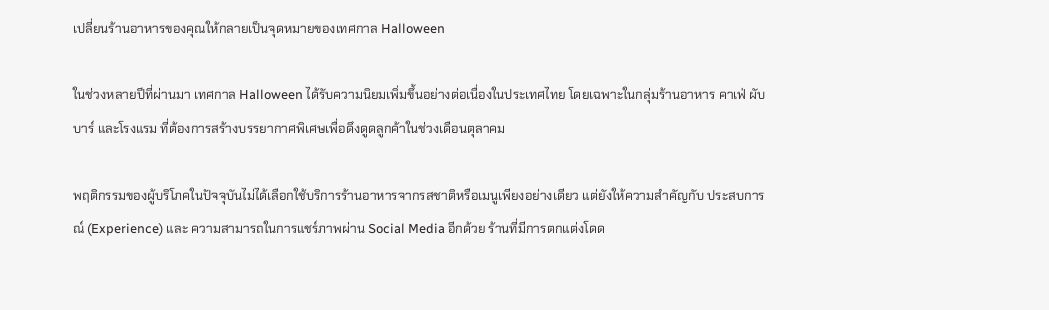เปลี่ยนร้านอาหารของคุณให้กลายเป็นจุดหมายของเทศกาล Halloween

ในช่วงหลายปีที่ผ่านมา เทศกาล Halloween ได้รับความนิยมเพิ่มขึ้นอย่างต่อเนื่องในประเทศไทย โดยเฉพาะในกลุ่มร้านอาหาร คาเฟ่ ผับ บาร์ และโรงแรม ที่ต้องการสร้างบรรยากาศพิเศษเพื่อดึงดูดลูกค้าในช่วงเดือนตุลาคม

พฤติกรรมของผู้บริโภคในปัจจุบันไม่ได้เลือกใช้บริการร้านอาหารจากรสชาติหรือเมนูเพียงอย่างเดียว แต่ยังให้ความสำคัญกับ ประสบการณ์ (Experience) และ ความสามารถในการแชร์ภาพผ่าน Social Media อีกด้วย ร้านที่มีการตกแต่งโดด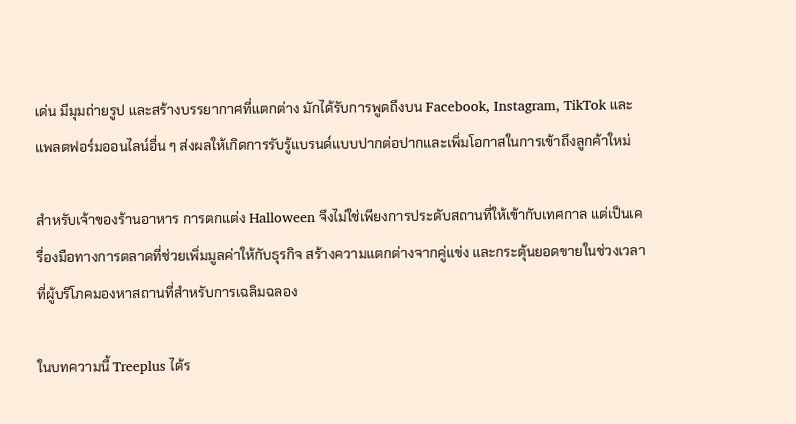เด่น มีมุมถ่ายรูป และสร้างบรรยากาศที่แตกต่าง มักได้รับการพูดถึงบน Facebook, Instagram, TikTok และแพลตฟอร์มออนไลน์อื่น ๆ ส่งผลให้เกิดการรับรู้แบรนด์แบบปากต่อปากและเพิ่มโอกาสในการเข้าถึงลูกค้าใหม่

สำหรับเจ้าของร้านอาหาร การตกแต่ง Halloween จึงไม่ใช่เพียงการประดับสถานที่ให้เข้ากับเทศกาล แต่เป็นเครื่องมือทางการตลาดที่ช่วยเพิ่มมูลค่าให้กับธุรกิจ สร้างความแตกต่างจากคู่แข่ง และกระตุ้นยอดขายในช่วงเวลาที่ผู้บริโภคมองหาสถานที่สำหรับการเฉลิมฉลอง

ในบทความนี้ Treeplus ได้ร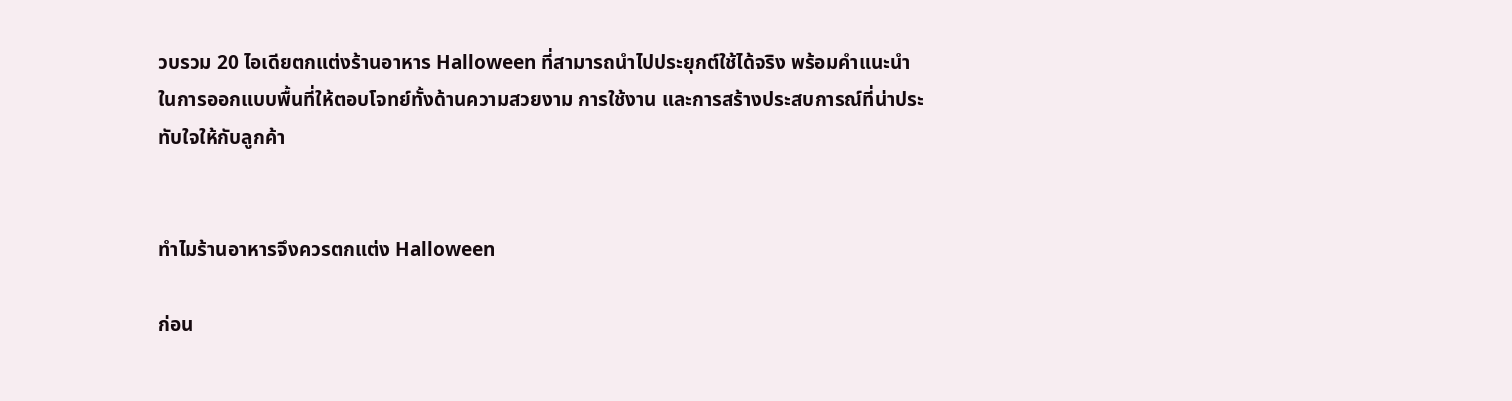วบรวม 20 ไอเดียตกแต่งร้านอาหาร Halloween ที่สามารถนำไปประยุกต์ใช้ได้จริง พร้อมคำแนะนำในการออกแบบพื้นที่ให้ตอบโจทย์ทั้งด้านความสวยงาม การใช้งาน และการสร้างประสบการณ์ที่น่าประทับใจให้กับลูกค้า


ทำไมร้านอาหารจึงควรตกแต่ง Halloween

ก่อน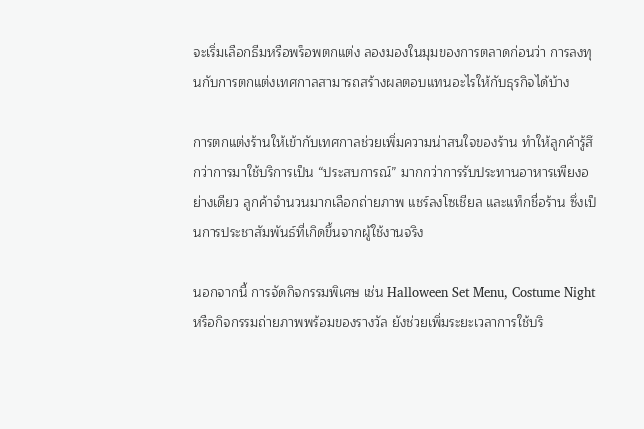จะเริ่มเลือกธีมหรือพร็อพตกแต่ง ลองมองในมุมของการตลาดก่อนว่า การลงทุนกับการตกแต่งเทศกาลสามารถสร้างผลตอบแทนอะไรให้กับธุรกิจได้บ้าง

การตกแต่งร้านให้เข้ากับเทศกาลช่วยเพิ่มความน่าสนใจของร้าน ทำให้ลูกค้ารู้สึกว่าการมาใช้บริการเป็น “ประสบการณ์” มากกว่าการรับประทานอาหารเพียงอย่างเดียว ลูกค้าจำนวนมากเลือกถ่ายภาพ แชร์ลงโซเชียล และแท็กชื่อร้าน ซึ่งเป็นการประชาสัมพันธ์ที่เกิดขึ้นจากผู้ใช้งานจริง

นอกจากนี้ การจัดกิจกรรมพิเศษ เช่น Halloween Set Menu, Costume Night หรือกิจกรรมถ่ายภาพพร้อมของรางวัล ยังช่วยเพิ่มระยะเวลาการใช้บริ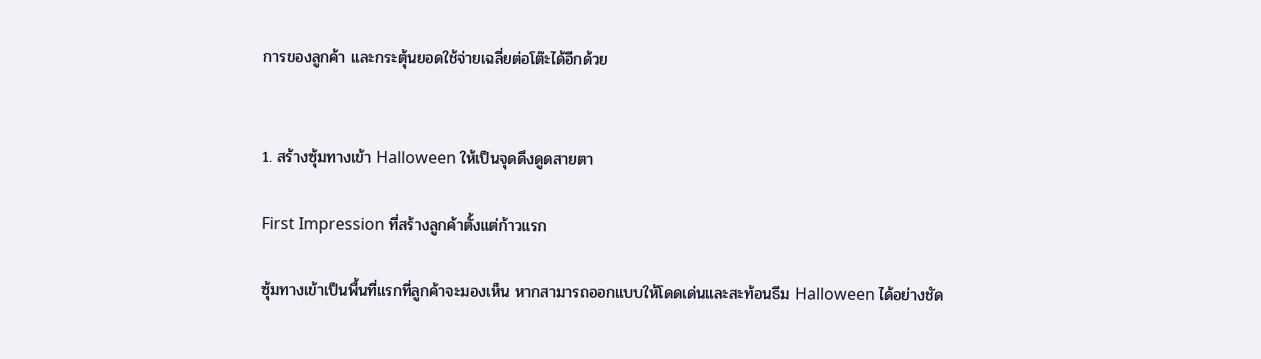การของลูกค้า และกระตุ้นยอดใช้จ่ายเฉลี่ยต่อโต๊ะได้อีกด้วย


1. สร้างซุ้มทางเข้า Halloween ให้เป็นจุดดึงดูดสายตา

First Impression ที่สร้างลูกค้าตั้งแต่ก้าวแรก

ซุ้มทางเข้าเป็นพื้นที่แรกที่ลูกค้าจะมองเห็น หากสามารถออกแบบให้โดดเด่นและสะท้อนธีม Halloween ได้อย่างชัด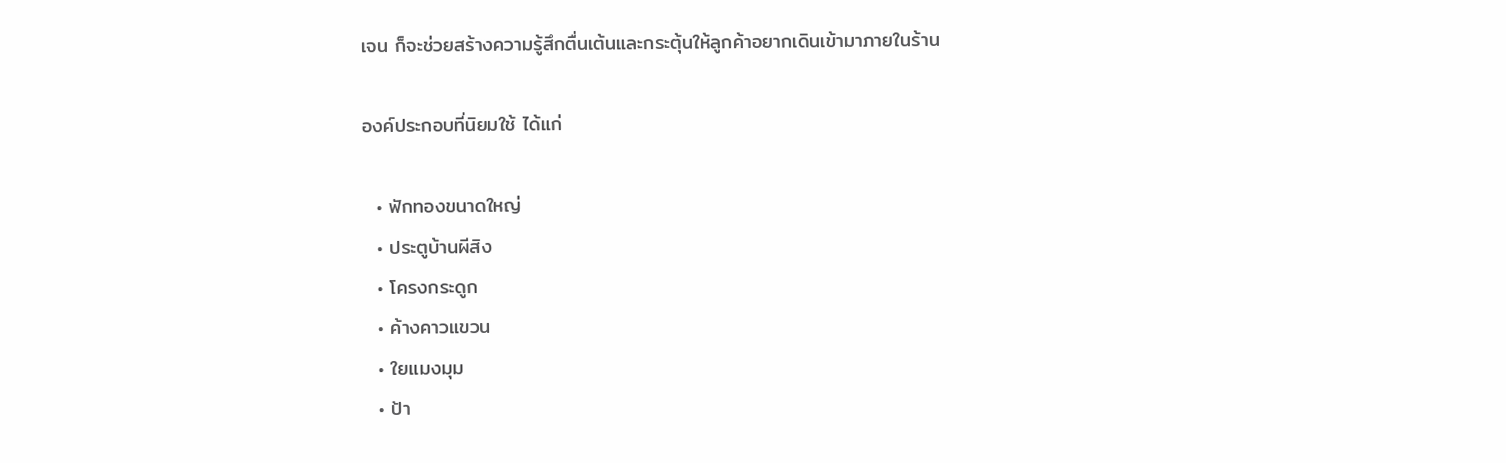เจน ก็จะช่วยสร้างความรู้สึกตื่นเต้นและกระตุ้นให้ลูกค้าอยากเดินเข้ามาภายในร้าน

องค์ประกอบที่นิยมใช้ ได้แก่

  • ฟักทองขนาดใหญ่
  • ประตูบ้านผีสิง
  • โครงกระดูก
  • ค้างคาวแขวน
  • ใยแมงมุม
  • ป้า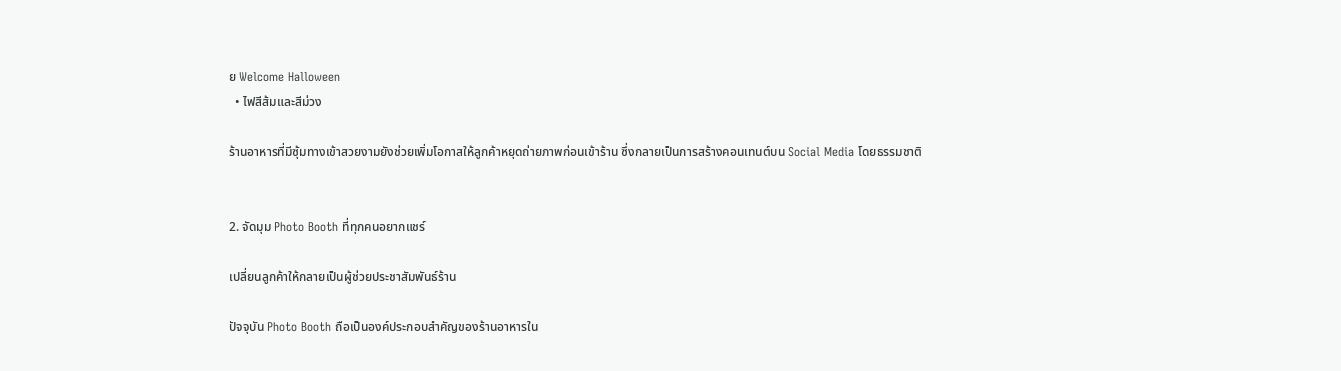ย Welcome Halloween
  • ไฟสีส้มและสีม่วง

ร้านอาหารที่มีซุ้มทางเข้าสวยงามยังช่วยเพิ่มโอกาสให้ลูกค้าหยุดถ่ายภาพก่อนเข้าร้าน ซึ่งกลายเป็นการสร้างคอนเทนต์บน Social Media โดยธรรมชาติ


2. จัดมุม Photo Booth ที่ทุกคนอยากแชร์

เปลี่ยนลูกค้าให้กลายเป็นผู้ช่วยประชาสัมพันธ์ร้าน

ปัจจุบัน Photo Booth ถือเป็นองค์ประกอบสำคัญของร้านอาหารใน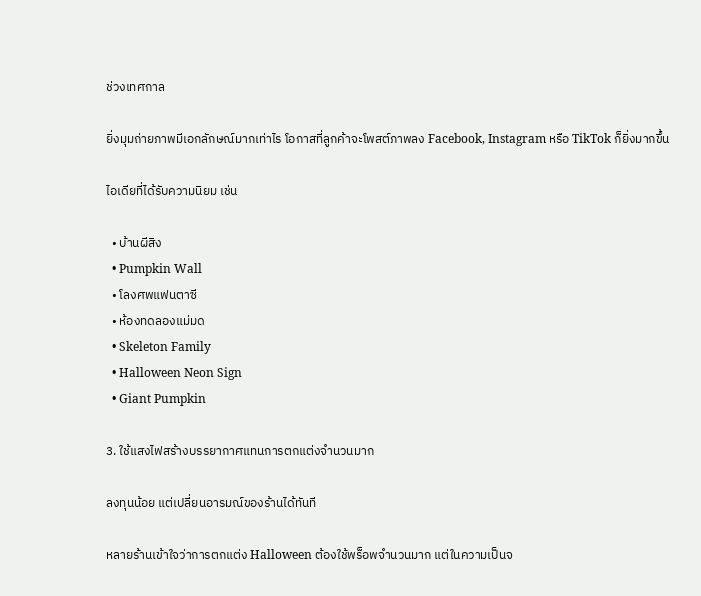ช่วงเทศกาล

ยิ่งมุมถ่ายภาพมีเอกลักษณ์มากเท่าไร โอกาสที่ลูกค้าจะโพสต์ภาพลง Facebook, Instagram หรือ TikTok ก็ยิ่งมากขึ้น

ไอเดียที่ได้รับความนิยม เช่น

  • บ้านผีสิง
  • Pumpkin Wall
  • โลงศพแฟนตาซี
  • ห้องทดลองแม่มด
  • Skeleton Family
  • Halloween Neon Sign
  • Giant Pumpkin

3. ใช้แสงไฟสร้างบรรยากาศแทนการตกแต่งจำนวนมาก

ลงทุนน้อย แต่เปลี่ยนอารมณ์ของร้านได้ทันที

หลายร้านเข้าใจว่าการตกแต่ง Halloween ต้องใช้พร็อพจำนวนมาก แต่ในความเป็นจ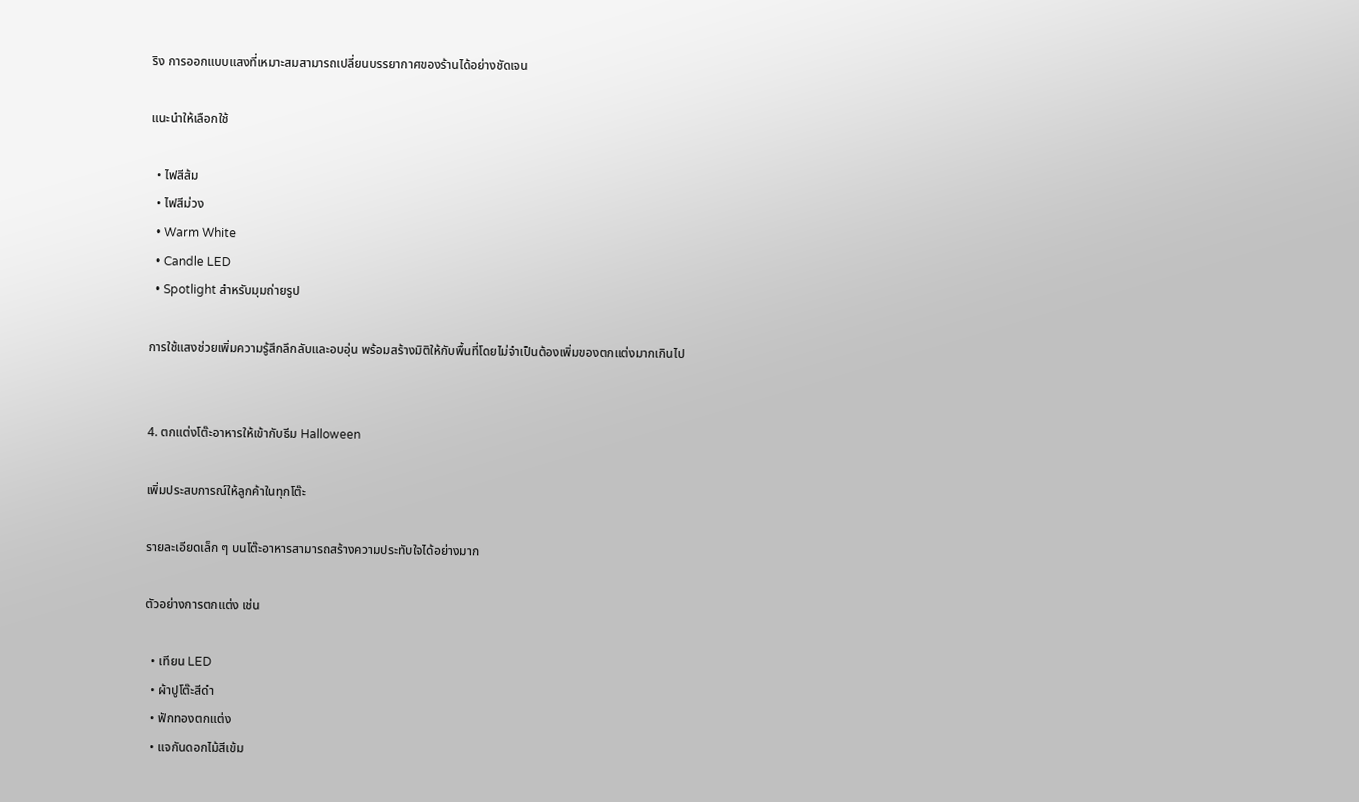ริง การออกแบบแสงที่เหมาะสมสามารถเปลี่ยนบรรยากาศของร้านได้อย่างชัดเจน

แนะนำให้เลือกใช้

  • ไฟสีส้ม
  • ไฟสีม่วง
  • Warm White
  • Candle LED
  • Spotlight สำหรับมุมถ่ายรูป

การใช้แสงช่วยเพิ่มความรู้สึกลึกลับและอบอุ่น พร้อมสร้างมิติให้กับพื้นที่โดยไม่จำเป็นต้องเพิ่มของตกแต่งมากเกินไป


4. ตกแต่งโต๊ะอาหารให้เข้ากับธีม Halloween

เพิ่มประสบการณ์ให้ลูกค้าในทุกโต๊ะ

รายละเอียดเล็ก ๆ บนโต๊ะอาหารสามารถสร้างความประทับใจได้อย่างมาก

ตัวอย่างการตกแต่ง เช่น

  • เทียน LED
  • ผ้าปูโต๊ะสีดำ
  • ฟักทองตกแต่ง
  • แจกันดอกไม้สีเข้ม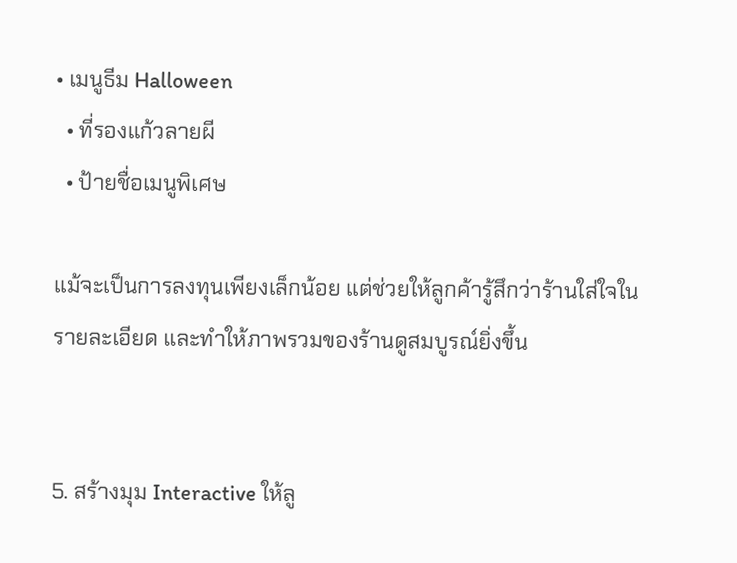• เมนูธีม Halloween
  • ที่รองแก้วลายผี
  • ป้ายชื่อเมนูพิเศษ

แม้จะเป็นการลงทุนเพียงเล็กน้อย แต่ช่วยให้ลูกค้ารู้สึกว่าร้านใส่ใจในรายละเอียด และทำให้ภาพรวมของร้านดูสมบูรณ์ยิ่งขึ้น


5. สร้างมุม Interactive ให้ลู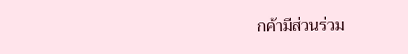กค้ามีส่วนร่วม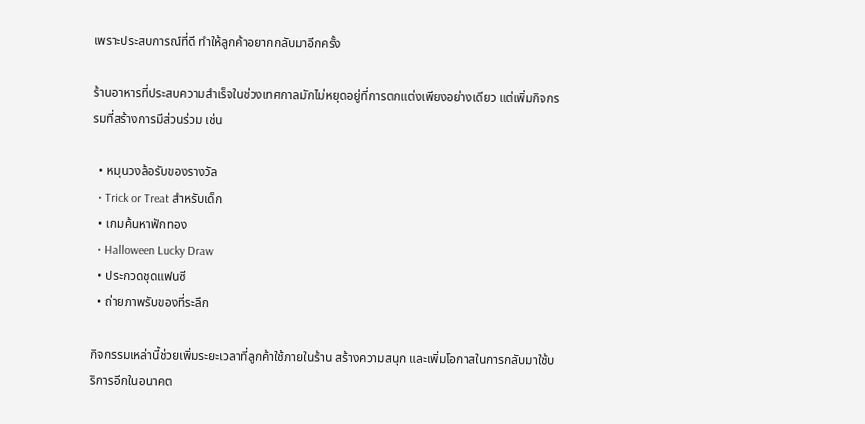เพราะประสบการณ์ที่ดี ทำให้ลูกค้าอยากกลับมาอีกครั้ง

ร้านอาหารที่ประสบความสำเร็จในช่วงเทศกาลมักไม่หยุดอยู่ที่การตกแต่งเพียงอย่างเดียว แต่เพิ่มกิจกรรมที่สร้างการมีส่วนร่วม เช่น

  • หมุนวงล้อรับของรางวัล
  • Trick or Treat สำหรับเด็ก
  • เกมค้นหาฟักทอง
  • Halloween Lucky Draw
  • ประกวดชุดแฟนซี
  • ถ่ายภาพรับของที่ระลึก

กิจกรรมเหล่านี้ช่วยเพิ่มระยะเวลาที่ลูกค้าใช้ภายในร้าน สร้างความสนุก และเพิ่มโอกาสในการกลับมาใช้บริการอีกในอนาคต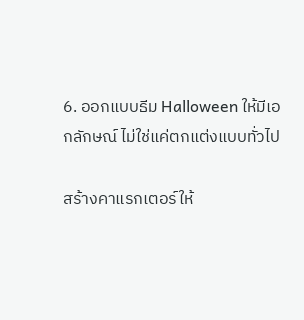6. ออกแบบธีม Halloween ให้มีเอกลักษณ์ ไม่ใช่แค่ตกแต่งแบบทั่วไป

สร้างคาแรกเตอร์ให้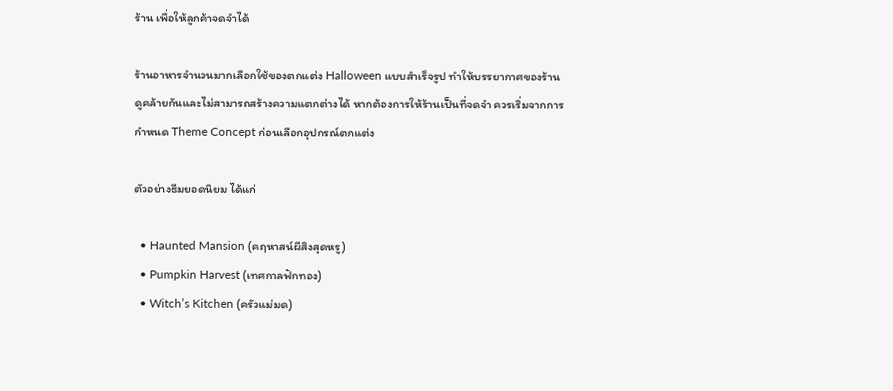ร้าน เพื่อให้ลูกค้าจดจำได้

ร้านอาหารจำนวนมากเลือกใช้ของตกแต่ง Halloween แบบสำเร็จรูป ทำให้บรรยากาศของร้านดูคล้ายกันและไม่สามารถสร้างความแตกต่างได้ หากต้องการให้ร้านเป็นที่จดจำ ควรเริ่มจากการกำหนด Theme Concept ก่อนเลือกอุปกรณ์ตกแต่ง

ตัวอย่างธีมยอดนิยม ได้แก่

  • Haunted Mansion (คฤหาสน์ผีสิงสุดหรู)
  • Pumpkin Harvest (เทศกาลฟักทอง)
  • Witch’s Kitchen (ครัวแม่มด)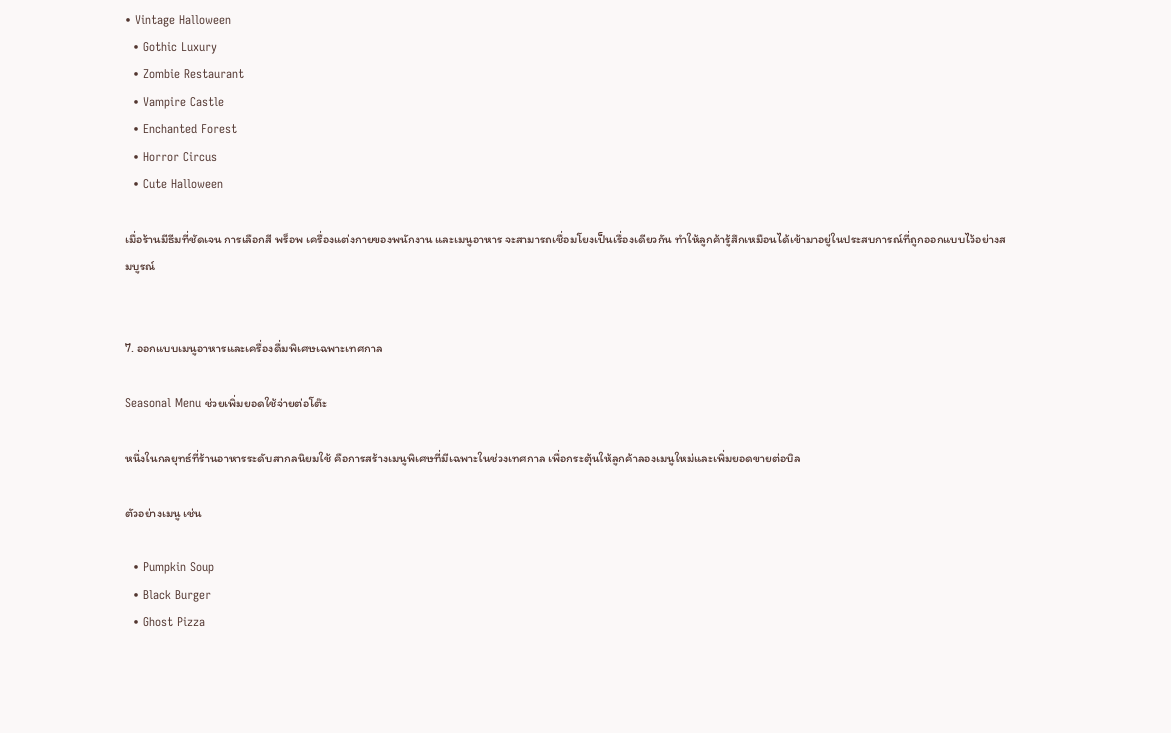• Vintage Halloween
  • Gothic Luxury
  • Zombie Restaurant
  • Vampire Castle
  • Enchanted Forest
  • Horror Circus
  • Cute Halloween

เมื่อร้านมีธีมที่ชัดเจน การเลือกสี พร็อพ เครื่องแต่งกายของพนักงาน และเมนูอาหาร จะสามารถเชื่อมโยงเป็นเรื่องเดียวกัน ทำให้ลูกค้ารู้สึกเหมือนได้เข้ามาอยู่ในประสบการณ์ที่ถูกออกแบบไว้อย่างสมบูรณ์


7. ออกแบบเมนูอาหารและเครื่องดื่มพิเศษเฉพาะเทศกาล

Seasonal Menu ช่วยเพิ่มยอดใช้จ่ายต่อโต๊ะ

หนึ่งในกลยุทธ์ที่ร้านอาหารระดับสากลนิยมใช้ คือการสร้างเมนูพิเศษที่มีเฉพาะในช่วงเทศกาล เพื่อกระตุ้นให้ลูกค้าลองเมนูใหม่และเพิ่มยอดขายต่อบิล

ตัวอย่างเมนู เช่น

  • Pumpkin Soup
  • Black Burger
  • Ghost Pizza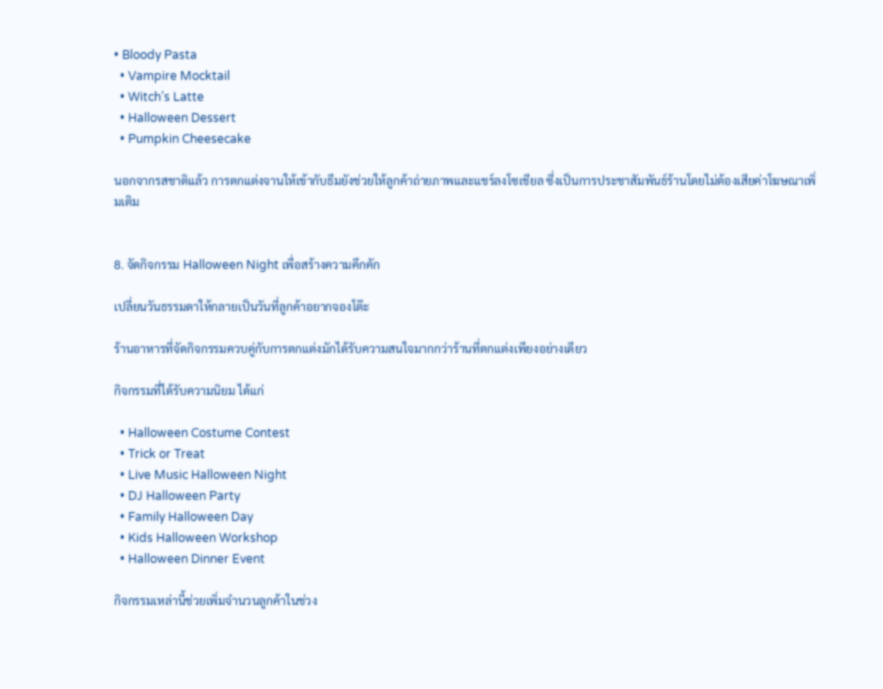• Bloody Pasta
  • Vampire Mocktail
  • Witch’s Latte
  • Halloween Dessert
  • Pumpkin Cheesecake

นอกจากรสชาติแล้ว การตกแต่งจานให้เข้ากับธีมยังช่วยให้ลูกค้าถ่ายภาพและแชร์ลงโซเชียล ซึ่งเป็นการประชาสัมพันธ์ร้านโดยไม่ต้องเสียค่าโฆษณาเพิ่มเติม


8. จัดกิจกรรม Halloween Night เพื่อสร้างความคึกคัก

เปลี่ยนวันธรรมดาให้กลายเป็นวันที่ลูกค้าอยากจองโต๊ะ

ร้านอาหารที่จัดกิจกรรมควบคู่กับการตกแต่งมักได้รับความสนใจมากกว่าร้านที่ตกแต่งเพียงอย่างเดียว

กิจกรรมที่ได้รับความนิยม ได้แก่

  • Halloween Costume Contest
  • Trick or Treat
  • Live Music Halloween Night
  • DJ Halloween Party
  • Family Halloween Day
  • Kids Halloween Workshop
  • Halloween Dinner Event

กิจกรรมเหล่านี้ช่วยเพิ่มจำนวนลูกค้าในช่วง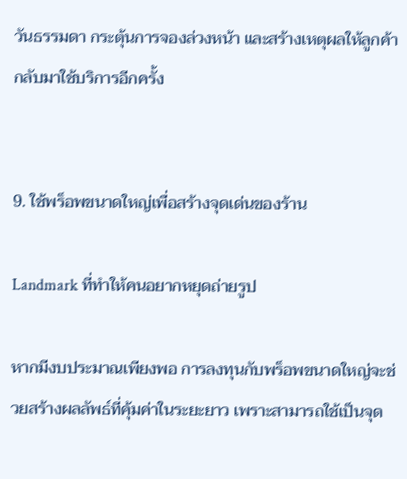วันธรรมดา กระตุ้นการจองล่วงหน้า และสร้างเหตุผลให้ลูกค้ากลับมาใช้บริการอีกครั้ง


9. ใช้พร็อพขนาดใหญ่เพื่อสร้างจุดเด่นของร้าน

Landmark ที่ทำให้คนอยากหยุดถ่ายรูป

หากมีงบประมาณเพียงพอ การลงทุนกับพร็อพขนาดใหญ่จะช่วยสร้างผลลัพธ์ที่คุ้มค่าในระยะยาว เพราะสามารถใช้เป็นจุด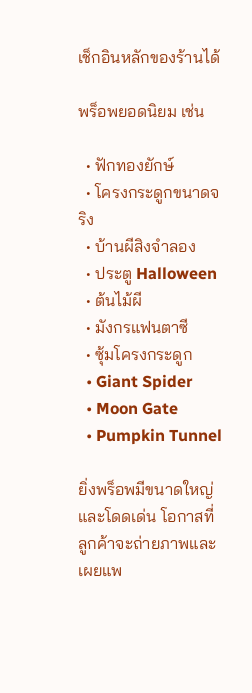เช็กอินหลักของร้านได้

พร็อพยอดนิยม เช่น

  • ฟักทองยักษ์
  • โครงกระดูกขนาดจริง
  • บ้านผีสิงจำลอง
  • ประตู Halloween
  • ต้นไม้ผี
  • มังกรแฟนตาซี
  • ซุ้มโครงกระดูก
  • Giant Spider
  • Moon Gate
  • Pumpkin Tunnel

ยิ่งพร็อพมีขนาดใหญ่และโดดเด่น โอกาสที่ลูกค้าจะถ่ายภาพและเผยแพ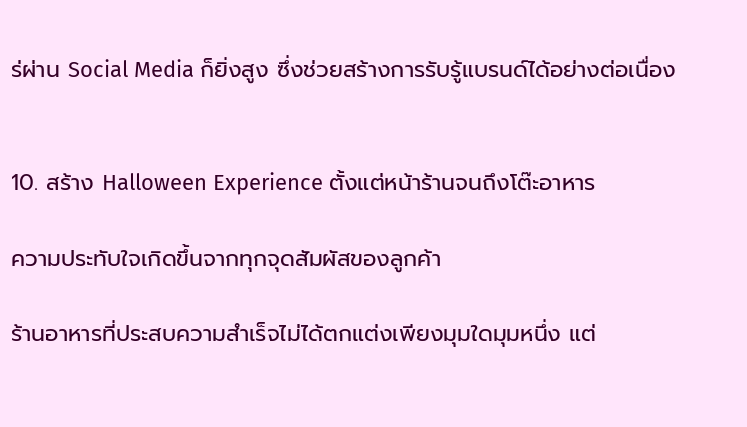ร่ผ่าน Social Media ก็ยิ่งสูง ซึ่งช่วยสร้างการรับรู้แบรนด์ได้อย่างต่อเนื่อง


10. สร้าง Halloween Experience ตั้งแต่หน้าร้านจนถึงโต๊ะอาหาร

ความประทับใจเกิดขึ้นจากทุกจุดสัมผัสของลูกค้า

ร้านอาหารที่ประสบความสำเร็จไม่ได้ตกแต่งเพียงมุมใดมุมหนึ่ง แต่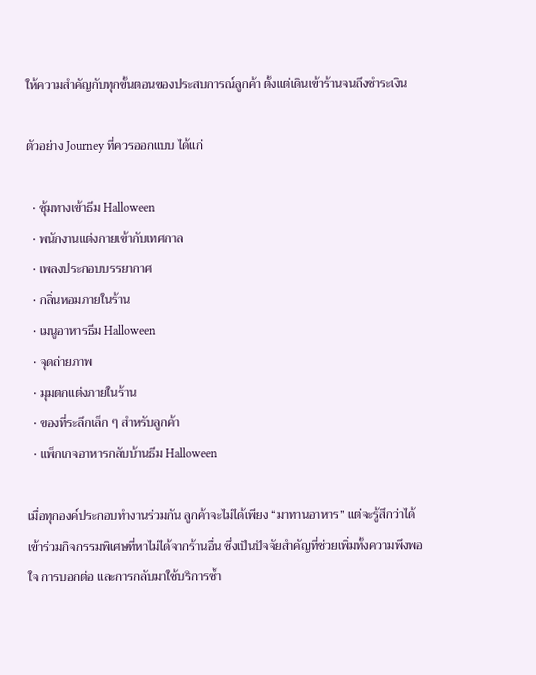ให้ความสำคัญกับทุกขั้นตอนของประสบการณ์ลูกค้า ตั้งแต่เดินเข้าร้านจนถึงชำระเงิน

ตัวอย่าง Journey ที่ควรออกแบบ ได้แก่

  • ซุ้มทางเข้าธีม Halloween
  • พนักงานแต่งกายเข้ากับเทศกาล
  • เพลงประกอบบรรยากาศ
  • กลิ่นหอมภายในร้าน
  • เมนูอาหารธีม Halloween
  • จุดถ่ายภาพ
  • มุมตกแต่งภายในร้าน
  • ของที่ระลึกเล็ก ๆ สำหรับลูกค้า
  • แพ็กเกจอาหารกลับบ้านธีม Halloween

เมื่อทุกองค์ประกอบทำงานร่วมกัน ลูกค้าจะไม่ได้เพียง “มาทานอาหาร” แต่จะรู้สึกว่าได้เข้าร่วมกิจกรรมพิเศษที่หาไม่ได้จากร้านอื่น ซึ่งเป็นปัจจัยสำคัญที่ช่วยเพิ่มทั้งความพึงพอใจ การบอกต่อ และการกลับมาใช้บริการซ้ำ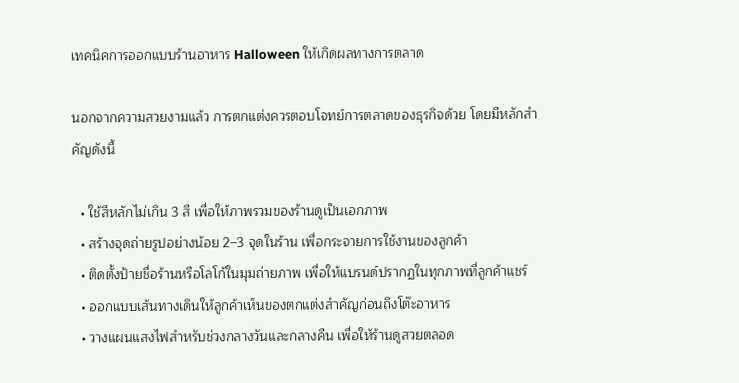เทคนิคการออกแบบร้านอาหาร Halloween ให้เกิดผลทางการตลาด

นอกจากความสวยงามแล้ว การตกแต่งควรตอบโจทย์การตลาดของธุรกิจด้วย โดยมีหลักสำคัญดังนี้

  • ใช้สีหลักไม่เกิน 3 สี เพื่อให้ภาพรวมของร้านดูเป็นเอกภาพ
  • สร้างจุดถ่ายรูปอย่างน้อย 2–3 จุดในร้าน เพื่อกระจายการใช้งานของลูกค้า
  • ติดตั้งป้ายชื่อร้านหรือโลโก้ในมุมถ่ายภาพ เพื่อให้แบรนด์ปรากฏในทุกภาพที่ลูกค้าแชร์
  • ออกแบบเส้นทางเดินให้ลูกค้าเห็นของตกแต่งสำคัญก่อนถึงโต๊ะอาหาร
  • วางแผนแสงไฟสำหรับช่วงกลางวันและกลางคืน เพื่อให้ร้านดูสวยตลอด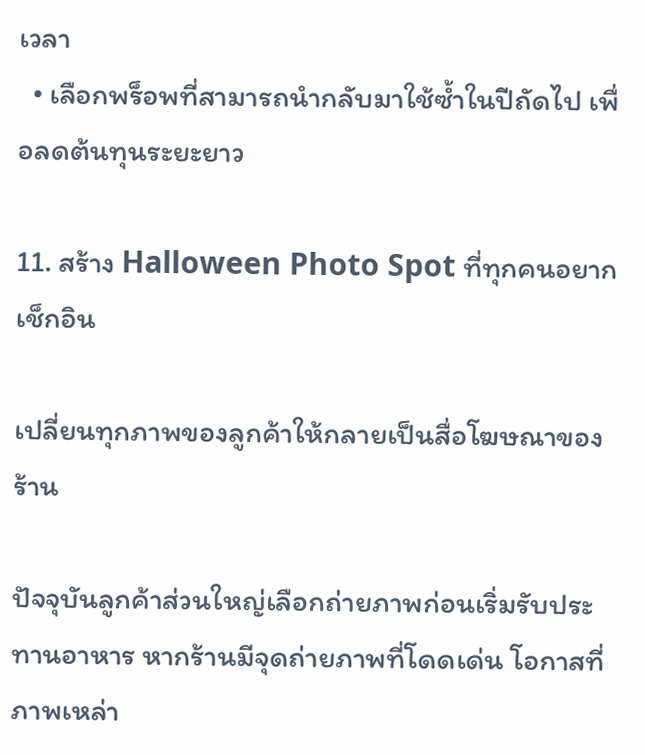เวลา
  • เลือกพร็อพที่สามารถนำกลับมาใช้ซ้ำในปีถัดไป เพื่อลดต้นทุนระยะยาว

11. สร้าง Halloween Photo Spot ที่ทุกคนอยากเช็กอิน

เปลี่ยนทุกภาพของลูกค้าให้กลายเป็นสื่อโฆษณาของร้าน

ปัจจุบันลูกค้าส่วนใหญ่เลือกถ่ายภาพก่อนเริ่มรับประทานอาหาร หากร้านมีจุดถ่ายภาพที่โดดเด่น โอกาสที่ภาพเหล่า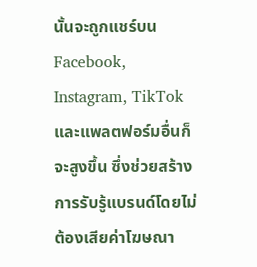นั้นจะถูกแชร์บน Facebook, Instagram, TikTok และแพลตฟอร์มอื่นก็จะสูงขึ้น ซึ่งช่วยสร้างการรับรู้แบรนด์โดยไม่ต้องเสียค่าโฆษณา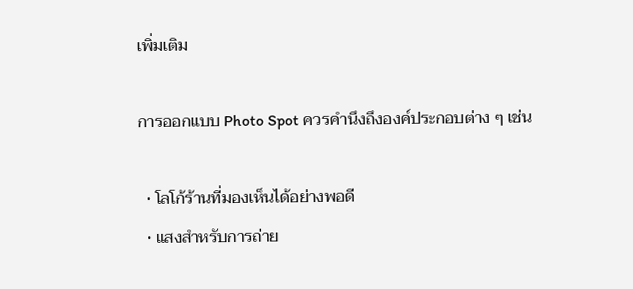เพิ่มเติม

การออกแบบ Photo Spot ควรคำนึงถึงองค์ประกอบต่าง ๆ เช่น

  • โลโก้ร้านที่มองเห็นได้อย่างพอดี
  • แสงสำหรับการถ่าย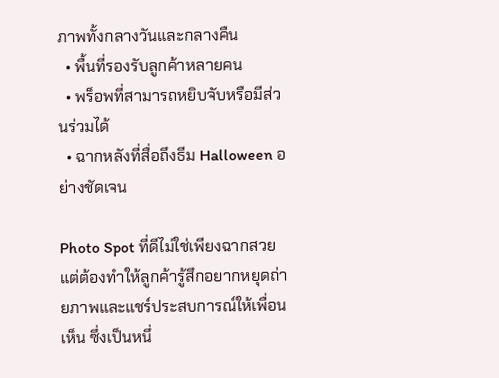ภาพทั้งกลางวันและกลางคืน
  • พื้นที่รองรับลูกค้าหลายคน
  • พร็อพที่สามารถหยิบจับหรือมีส่วนร่วมได้
  • ฉากหลังที่สื่อถึงธีม Halloween อย่างชัดเจน

Photo Spot ที่ดีไม่ใช่เพียงฉากสวย แต่ต้องทำให้ลูกค้ารู้สึกอยากหยุดถ่ายภาพและแชร์ประสบการณ์ให้เพื่อนเห็น ซึ่งเป็นหนึ่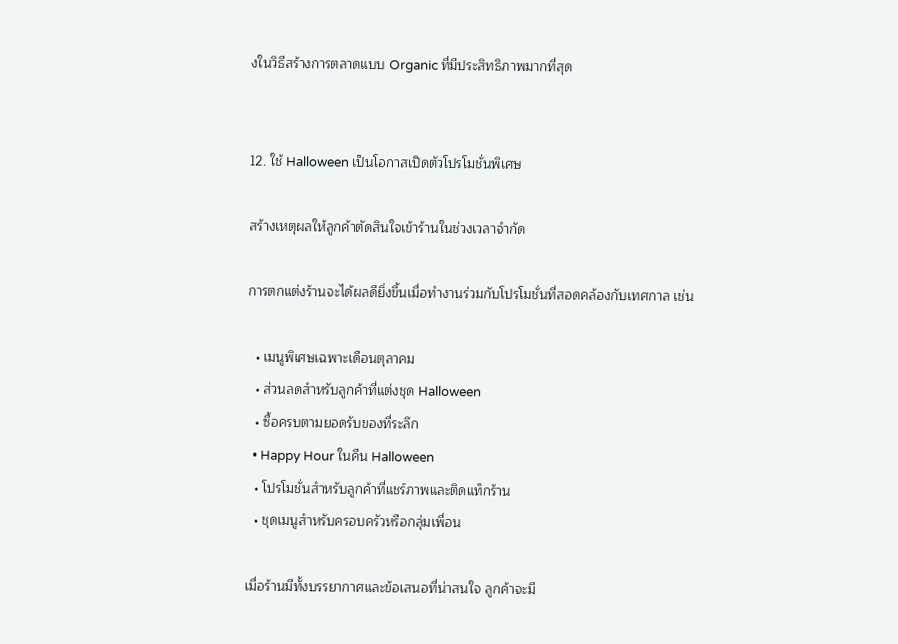งในวิธีสร้างการตลาดแบบ Organic ที่มีประสิทธิภาพมากที่สุด


12. ใช้ Halloween เป็นโอกาสเปิดตัวโปรโมชั่นพิเศษ

สร้างเหตุผลให้ลูกค้าตัดสินใจเข้าร้านในช่วงเวลาจำกัด

การตกแต่งร้านจะได้ผลดียิ่งขึ้นเมื่อทำงานร่วมกับโปรโมชั่นที่สอดคล้องกับเทศกาล เช่น

  • เมนูพิเศษเฉพาะเดือนตุลาคม
  • ส่วนลดสำหรับลูกค้าที่แต่งชุด Halloween
  • ซื้อครบตามยอดรับของที่ระลึก
  • Happy Hour ในคืน Halloween
  • โปรโมชั่นสำหรับลูกค้าที่แชร์ภาพและติดแท็กร้าน
  • ชุดเมนูสำหรับครอบครัวหรือกลุ่มเพื่อน

เมื่อร้านมีทั้งบรรยากาศและข้อเสนอที่น่าสนใจ ลูกค้าจะมี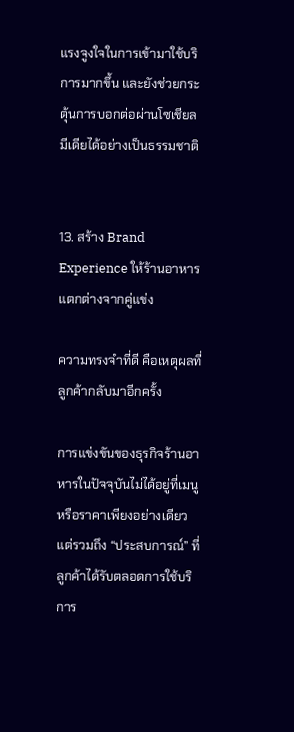แรงจูงใจในการเข้ามาใช้บริการมากขึ้น และยังช่วยกระตุ้นการบอกต่อผ่านโซเชียลมีเดียได้อย่างเป็นธรรมชาติ


13. สร้าง Brand Experience ให้ร้านอาหารแตกต่างจากคู่แข่ง

ความทรงจำที่ดี คือเหตุผลที่ลูกค้ากลับมาอีกครั้ง

การแข่งขันของธุรกิจร้านอาหารในปัจจุบันไม่ได้อยู่ที่เมนูหรือราคาเพียงอย่างเดียว แต่รวมถึง “ประสบการณ์” ที่ลูกค้าได้รับตลอดการใช้บริการ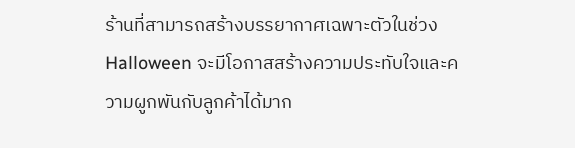ร้านที่สามารถสร้างบรรยากาศเฉพาะตัวในช่วง Halloween จะมีโอกาสสร้างความประทับใจและความผูกพันกับลูกค้าได้มาก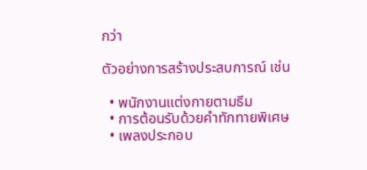กว่า

ตัวอย่างการสร้างประสบการณ์ เช่น

  • พนักงานแต่งกายตามธีม
  • การต้อนรับด้วยคำทักทายพิเศษ
  • เพลงประกอบ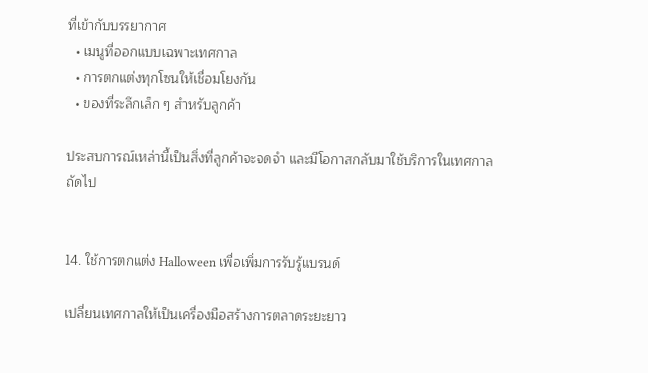ที่เข้ากับบรรยากาศ
  • เมนูที่ออกแบบเฉพาะเทศกาล
  • การตกแต่งทุกโซนให้เชื่อมโยงกัน
  • ของที่ระลึกเล็ก ๆ สำหรับลูกค้า

ประสบการณ์เหล่านี้เป็นสิ่งที่ลูกค้าจะจดจำ และมีโอกาสกลับมาใช้บริการในเทศกาลถัดไป


14. ใช้การตกแต่ง Halloween เพื่อเพิ่มการรับรู้แบรนด์

เปลี่ยนเทศกาลให้เป็นเครื่องมือสร้างการตลาดระยะยาว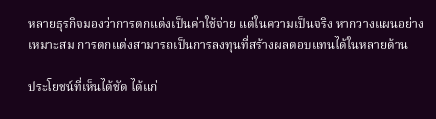หลายธุรกิจมองว่าการตกแต่งเป็นค่าใช้จ่าย แต่ในความเป็นจริง หากวางแผนอย่างเหมาะสม การตกแต่งสามารถเป็นการลงทุนที่สร้างผลตอบแทนได้ในหลายด้าน

ประโยชน์ที่เห็นได้ชัด ได้แก่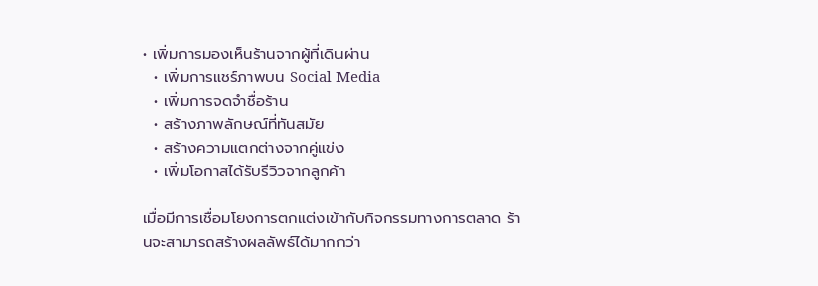• เพิ่มการมองเห็นร้านจากผู้ที่เดินผ่าน
  • เพิ่มการแชร์ภาพบน Social Media
  • เพิ่มการจดจำชื่อร้าน
  • สร้างภาพลักษณ์ที่ทันสมัย
  • สร้างความแตกต่างจากคู่แข่ง
  • เพิ่มโอกาสได้รับรีวิวจากลูกค้า

เมื่อมีการเชื่อมโยงการตกแต่งเข้ากับกิจกรรมทางการตลาด ร้านจะสามารถสร้างผลลัพธ์ได้มากกว่า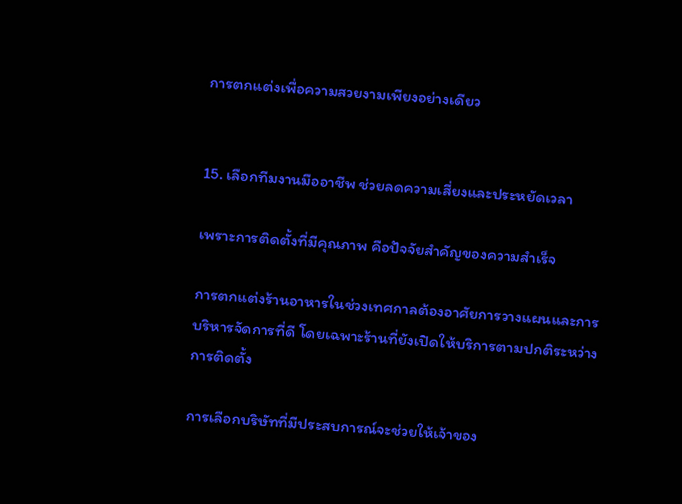การตกแต่งเพื่อความสวยงามเพียงอย่างเดียว


15. เลือกทีมงานมืออาชีพ ช่วยลดความเสี่ยงและประหยัดเวลา

เพราะการติดตั้งที่มีคุณภาพ คือปัจจัยสำคัญของความสำเร็จ

การตกแต่งร้านอาหารในช่วงเทศกาลต้องอาศัยการวางแผนและการบริหารจัดการที่ดี โดยเฉพาะร้านที่ยังเปิดให้บริการตามปกติระหว่างการติดตั้ง

การเลือกบริษัทที่มีประสบการณ์จะช่วยให้เจ้าของ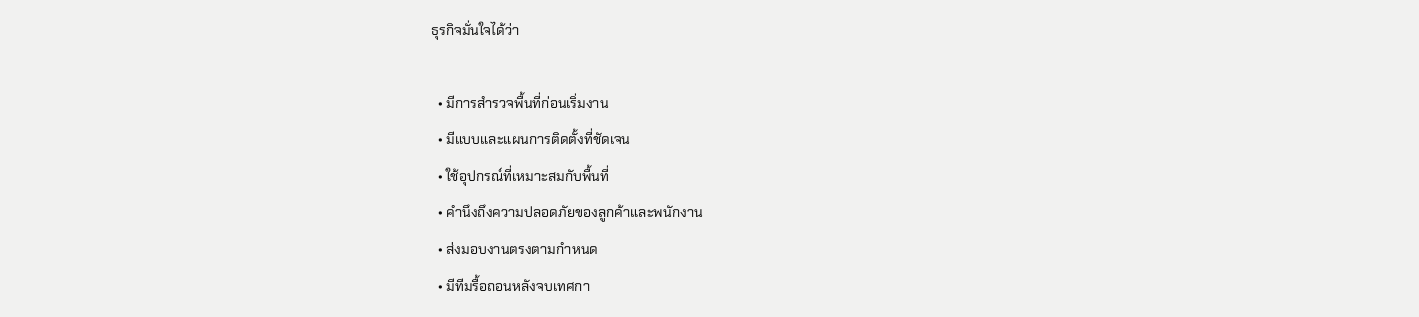ธุรกิจมั่นใจได้ว่า

  • มีการสำรวจพื้นที่ก่อนเริ่มงาน
  • มีแบบและแผนการติดตั้งที่ชัดเจน
  • ใช้อุปกรณ์ที่เหมาะสมกับพื้นที่
  • คำนึงถึงความปลอดภัยของลูกค้าและพนักงาน
  • ส่งมอบงานตรงตามกำหนด
  • มีทีมรื้อถอนหลังจบเทศกา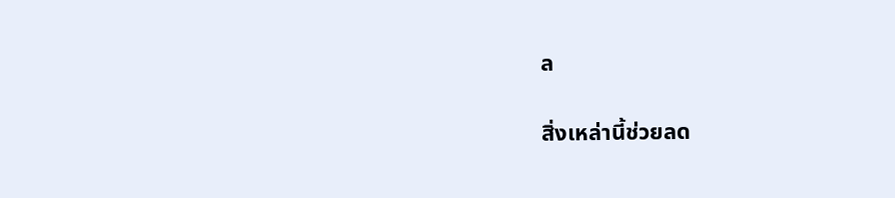ล

สิ่งเหล่านี้ช่วยลด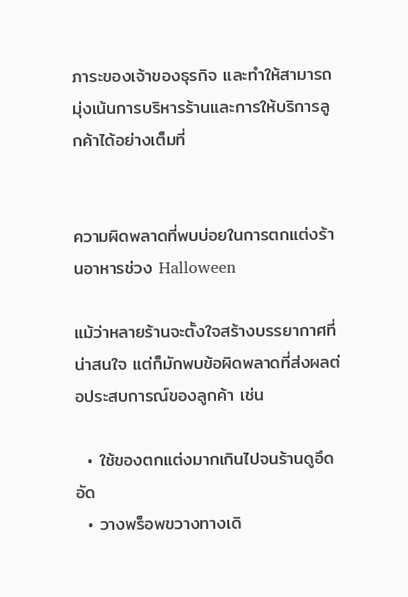ภาระของเจ้าของธุรกิจ และทำให้สามารถมุ่งเน้นการบริหารร้านและการให้บริการลูกค้าได้อย่างเต็มที่


ความผิดพลาดที่พบบ่อยในการตกแต่งร้านอาหารช่วง Halloween

แม้ว่าหลายร้านจะตั้งใจสร้างบรรยากาศที่น่าสนใจ แต่ก็มักพบข้อผิดพลาดที่ส่งผลต่อประสบการณ์ของลูกค้า เช่น

  • ใช้ของตกแต่งมากเกินไปจนร้านดูอึดอัด
  • วางพร็อพขวางทางเดิ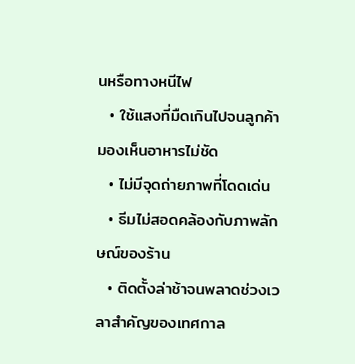นหรือทางหนีไฟ
  • ใช้แสงที่มืดเกินไปจนลูกค้ามองเห็นอาหารไม่ชัด
  • ไม่มีจุดถ่ายภาพที่โดดเด่น
  • ธีมไม่สอดคล้องกับภาพลักษณ์ของร้าน
  • ติดตั้งล่าช้าจนพลาดช่วงเวลาสำคัญของเทศกาล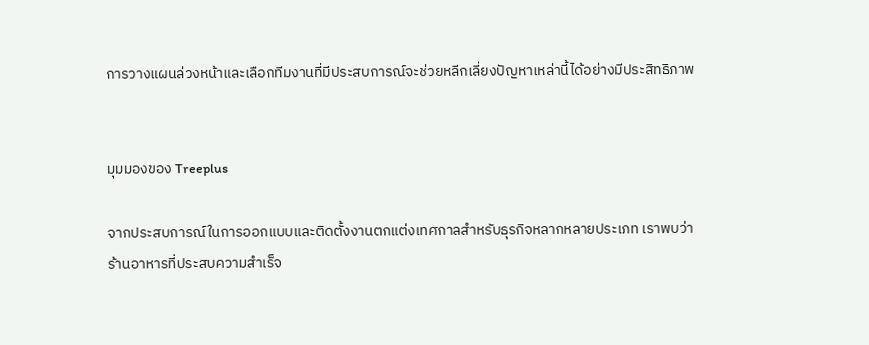การวางแผนล่วงหน้าและเลือกทีมงานที่มีประสบการณ์จะช่วยหลีกเลี่ยงปัญหาเหล่านี้ได้อย่างมีประสิทธิภาพ


มุมมองของ Treeplus

จากประสบการณ์ในการออกแบบและติดตั้งงานตกแต่งเทศกาลสำหรับธุรกิจหลากหลายประเภท เราพบว่าร้านอาหารที่ประสบความสำเร็จ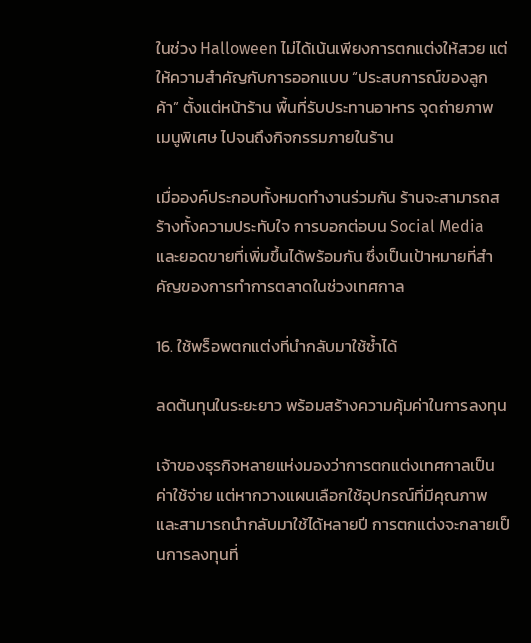ในช่วง Halloween ไม่ได้เน้นเพียงการตกแต่งให้สวย แต่ให้ความสำคัญกับการออกแบบ “ประสบการณ์ของลูกค้า” ตั้งแต่หน้าร้าน พื้นที่รับประทานอาหาร จุดถ่ายภาพ เมนูพิเศษ ไปจนถึงกิจกรรมภายในร้าน

เมื่อองค์ประกอบทั้งหมดทำงานร่วมกัน ร้านจะสามารถสร้างทั้งความประทับใจ การบอกต่อบน Social Media และยอดขายที่เพิ่มขึ้นได้พร้อมกัน ซึ่งเป็นเป้าหมายที่สำคัญของการทำการตลาดในช่วงเทศกาล

16. ใช้พร็อพตกแต่งที่นำกลับมาใช้ซ้ำได้

ลดต้นทุนในระยะยาว พร้อมสร้างความคุ้มค่าในการลงทุน

เจ้าของธุรกิจหลายแห่งมองว่าการตกแต่งเทศกาลเป็นค่าใช้จ่าย แต่หากวางแผนเลือกใช้อุปกรณ์ที่มีคุณภาพและสามารถนำกลับมาใช้ได้หลายปี การตกแต่งจะกลายเป็นการลงทุนที่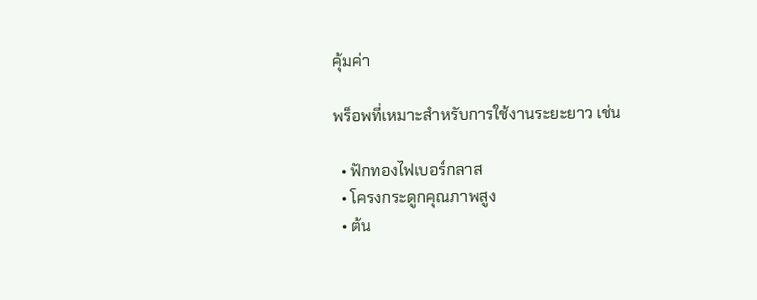คุ้มค่า

พร็อพที่เหมาะสำหรับการใช้งานระยะยาว เช่น

  • ฟักทองไฟเบอร์กลาส
  • โครงกระดูกคุณภาพสูง
  • ต้น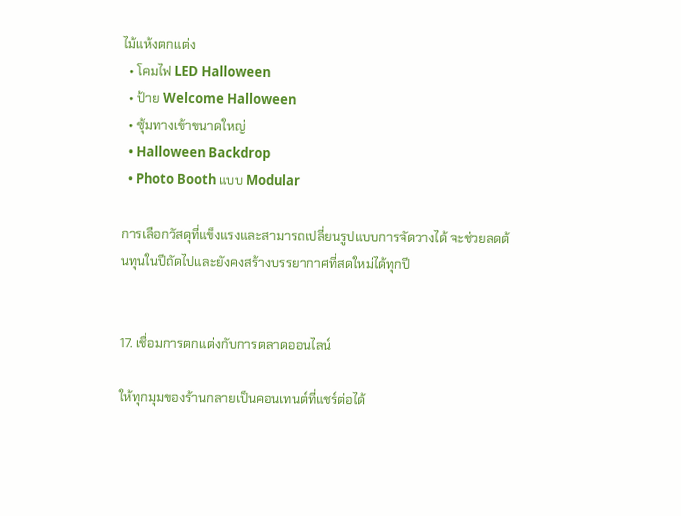ไม้แห้งตกแต่ง
  • โคมไฟ LED Halloween
  • ป้าย Welcome Halloween
  • ซุ้มทางเข้าขนาดใหญ่
  • Halloween Backdrop
  • Photo Booth แบบ Modular

การเลือกวัสดุที่แข็งแรงและสามารถเปลี่ยนรูปแบบการจัดวางได้ จะช่วยลดต้นทุนในปีถัดไปและยังคงสร้างบรรยากาศที่สดใหม่ได้ทุกปี


17. เชื่อมการตกแต่งกับการตลาดออนไลน์

ให้ทุกมุมของร้านกลายเป็นคอนเทนต์ที่แชร์ต่อได้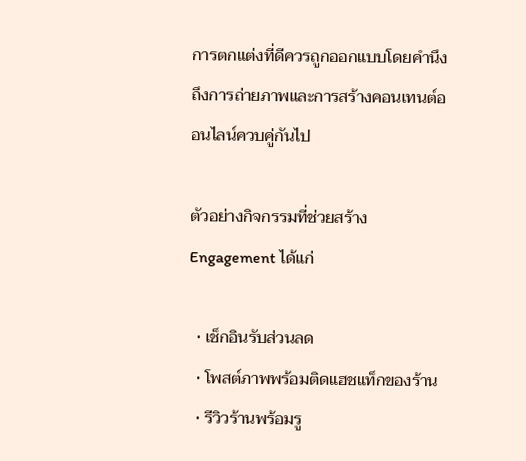การตกแต่งที่ดีควรถูกออกแบบโดยคำนึงถึงการถ่ายภาพและการสร้างคอนเทนต์ออนไลน์ควบคู่กันไป

ตัวอย่างกิจกรรมที่ช่วยสร้าง Engagement ได้แก่

  • เช็กอินรับส่วนลด
  • โพสต์ภาพพร้อมติดแฮชแท็กของร้าน
  • รีวิวร้านพร้อมรู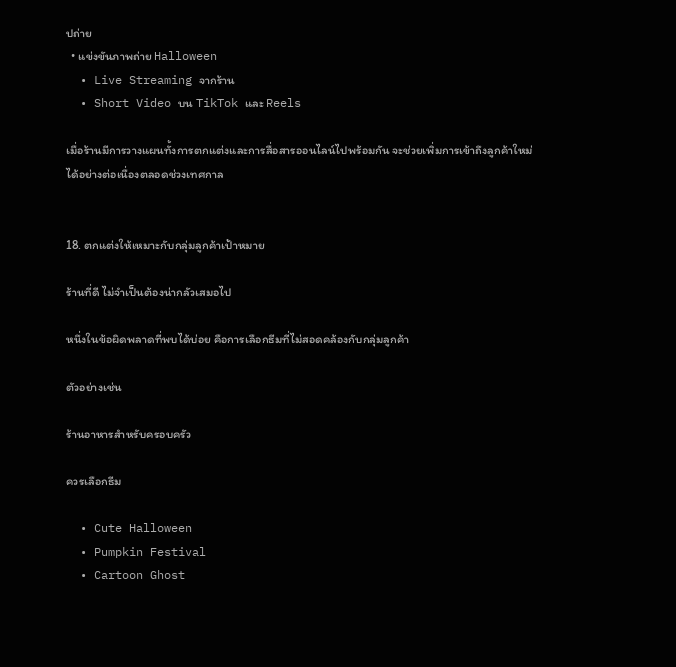ปถ่าย
  • แข่งขันภาพถ่าย Halloween
  • Live Streaming จากร้าน
  • Short Video บน TikTok และ Reels

เมื่อร้านมีการวางแผนทั้งการตกแต่งและการสื่อสารออนไลน์ไปพร้อมกัน จะช่วยเพิ่มการเข้าถึงลูกค้าใหม่ได้อย่างต่อเนื่องตลอดช่วงเทศกาล


18. ตกแต่งให้เหมาะกับกลุ่มลูกค้าเป้าหมาย

ร้านที่ดี ไม่จำเป็นต้องน่ากลัวเสมอไป

หนึ่งในข้อผิดพลาดที่พบได้บ่อย คือการเลือกธีมที่ไม่สอดคล้องกับกลุ่มลูกค้า

ตัวอย่างเช่น

ร้านอาหารสำหรับครอบครัว

ควรเลือกธีม

  • Cute Halloween
  • Pumpkin Festival
  • Cartoon Ghost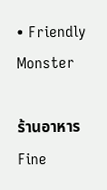• Friendly Monster

ร้านอาหาร Fine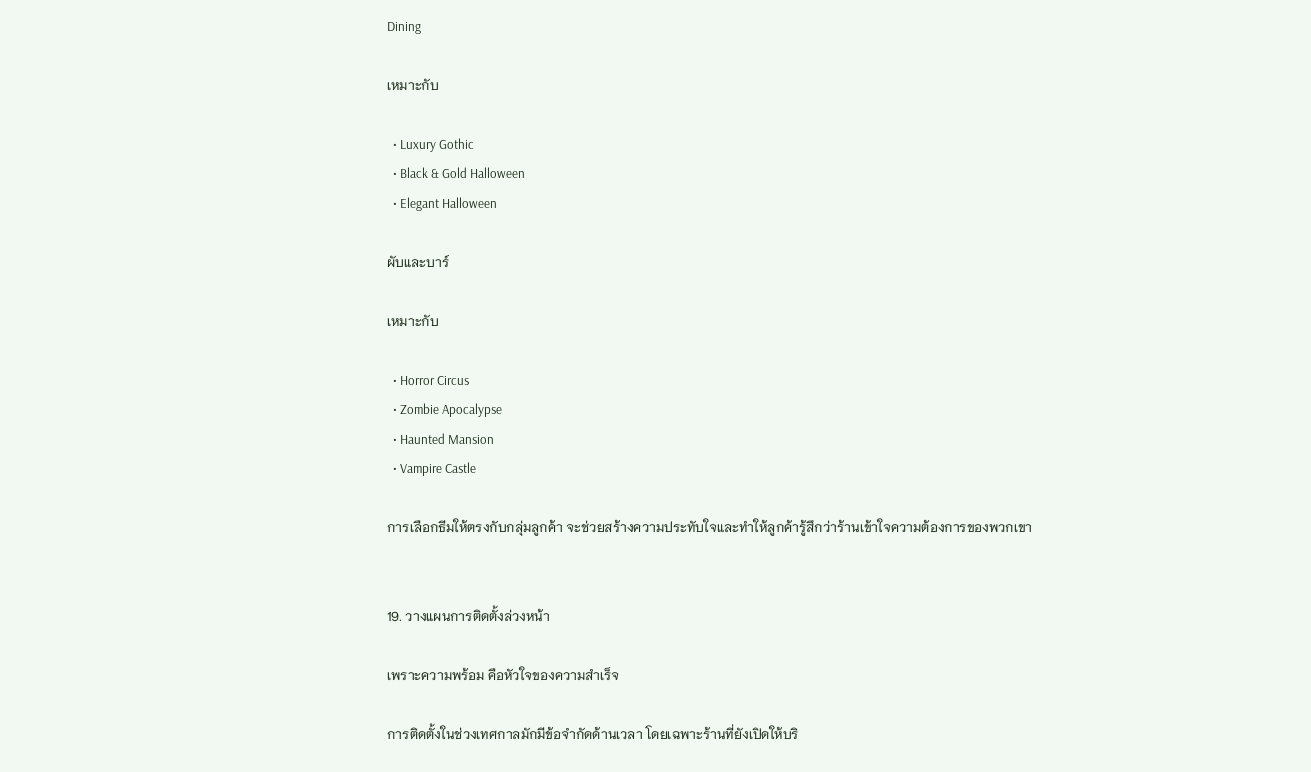Dining

เหมาะกับ

  • Luxury Gothic
  • Black & Gold Halloween
  • Elegant Halloween

ผับและบาร์

เหมาะกับ

  • Horror Circus
  • Zombie Apocalypse
  • Haunted Mansion
  • Vampire Castle

การเลือกธีมให้ตรงกับกลุ่มลูกค้า จะช่วยสร้างความประทับใจและทำให้ลูกค้ารู้สึกว่าร้านเข้าใจความต้องการของพวกเขา


19. วางแผนการติดตั้งล่วงหน้า

เพราะความพร้อม คือหัวใจของความสำเร็จ

การติดตั้งในช่วงเทศกาลมักมีข้อจำกัดด้านเวลา โดยเฉพาะร้านที่ยังเปิดให้บริ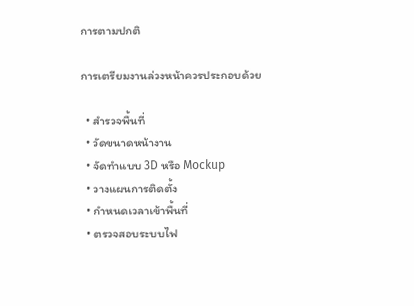การตามปกติ

การเตรียมงานล่วงหน้าควรประกอบด้วย

  • สำรวจพื้นที่
  • วัดขนาดหน้างาน
  • จัดทำแบบ 3D หรือ Mockup
  • วางแผนการติดตั้ง
  • กำหนดเวลาเข้าพื้นที่
  • ตรวจสอบระบบไฟ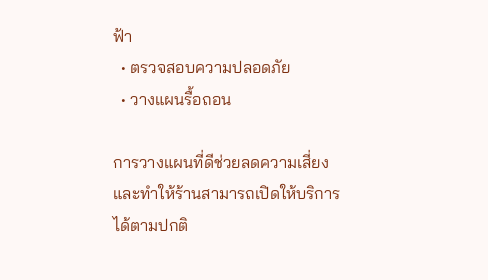ฟ้า
  • ตรวจสอบความปลอดภัย
  • วางแผนรื้อถอน

การวางแผนที่ดีช่วยลดความเสี่ยงและทำให้ร้านสามารถเปิดให้บริการได้ตามปกติ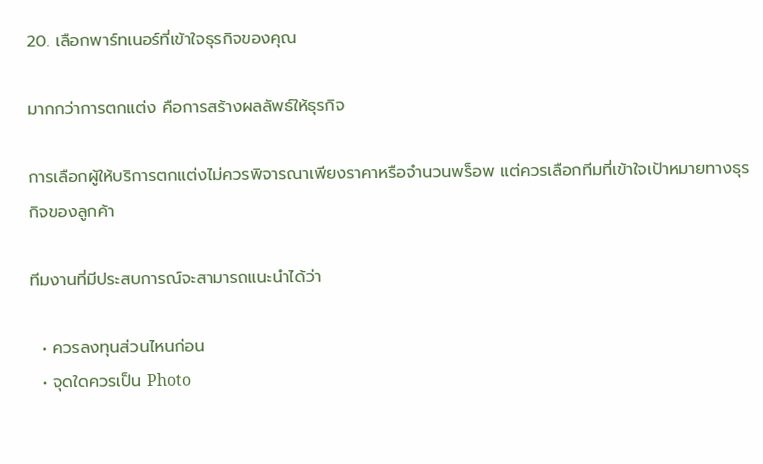20. เลือกพาร์ทเนอร์ที่เข้าใจธุรกิจของคุณ

มากกว่าการตกแต่ง คือการสร้างผลลัพธ์ให้ธุรกิจ

การเลือกผู้ให้บริการตกแต่งไม่ควรพิจารณาเพียงราคาหรือจำนวนพร็อพ แต่ควรเลือกทีมที่เข้าใจเป้าหมายทางธุรกิจของลูกค้า

ทีมงานที่มีประสบการณ์จะสามารถแนะนำได้ว่า

  • ควรลงทุนส่วนไหนก่อน
  • จุดใดควรเป็น Photo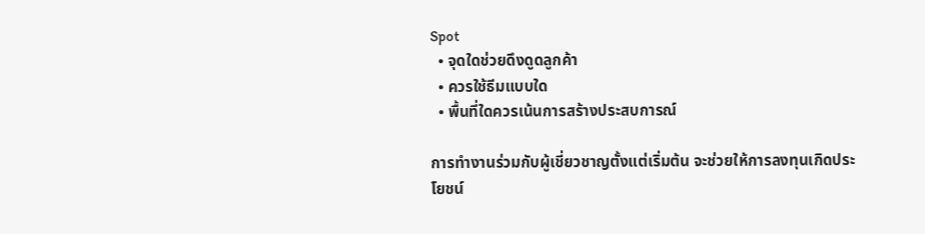Spot
  • จุดใดช่วยดึงดูดลูกค้า
  • ควรใช้ธีมแบบใด
  • พื้นที่ใดควรเน้นการสร้างประสบการณ์

การทำงานร่วมกับผู้เชี่ยวชาญตั้งแต่เริ่มต้น จะช่วยให้การลงทุนเกิดประโยชน์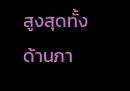สูงสุดทั้งด้านภา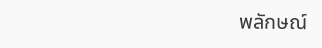พลักษณ์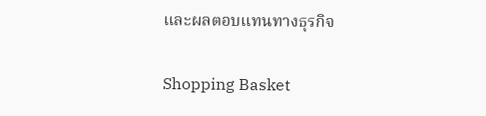และผลตอบแทนทางธุรกิจ

Shopping Basket